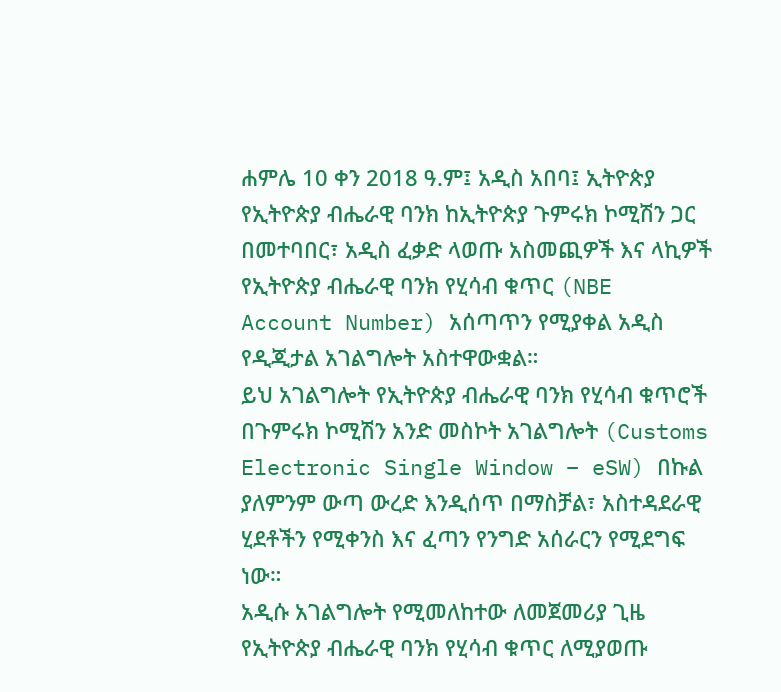ሐምሌ 10 ቀን 2018 ዓ.ም፤ አዲስ አበባ፤ ኢትዮጵያ
የኢትዮጵያ ብሔራዊ ባንክ ከኢትዮጵያ ጉምሩክ ኮሚሽን ጋር በመተባበር፣ አዲስ ፈቃድ ላወጡ አስመጪዎች እና ላኪዎች የኢትዮጵያ ብሔራዊ ባንክ የሂሳብ ቁጥር (NBE Account Number) አሰጣጥን የሚያቀል አዲስ የዲጂታል አገልግሎት አስተዋውቋል።
ይህ አገልግሎት የኢትዮጵያ ብሔራዊ ባንክ የሂሳብ ቁጥሮች በጉምሩክ ኮሚሽን አንድ መስኮት አገልግሎት (Customs Electronic Single Window – eSW) በኩል ያለምንም ውጣ ውረድ እንዲሰጥ በማስቻል፣ አስተዳደራዊ ሂደቶችን የሚቀንስ እና ፈጣን የንግድ አሰራርን የሚደግፍ ነው።
አዲሱ አገልግሎት የሚመለከተው ለመጀመሪያ ጊዜ የኢትዮጵያ ብሔራዊ ባንክ የሂሳብ ቁጥር ለሚያወጡ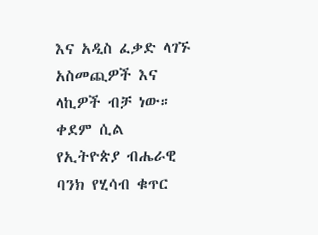እና አዲስ ፈቃድ ላገኙ አስመጪዎች እና ላኪዎች ብቻ ነው። ቀደም ሲል የኢትዮጵያ ብሔራዊ ባንክ የሂሳብ ቁጥር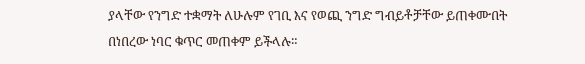ያላቸው የንግድ ተቋማት ለሁሉም የገቢ እና የወጪ ንግድ ግብይቶቻቸው ይጠቀሙበት በነበረው ነባር ቁጥር መጠቀም ይችላሉ።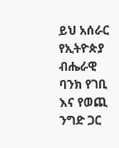ይህ አሰራር የኢትዮጵያ ብሔራዊ ባንክ የገቢ እና የወጪ ንግድ ጋር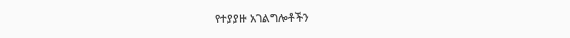የተያያዙ አገልግሎቶችን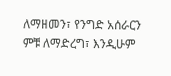ለማዘመን፣ የንግድ አሰራርን ምቹ ለማድረግ፣ እንዲሁም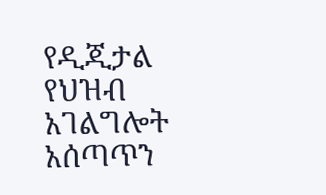የዲጂታል የህዝብ አገልግሎት አሰጣጥን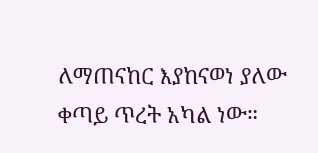ለማጠናከር እያከናወነ ያለው ቀጣይ ጥረት አካል ነው።